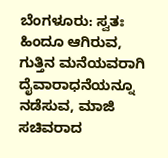ಬೆಂಗಳೂರು: ಸ್ವತಃ ಹಿಂದೂ ಆಗಿರುವ, ಗುತ್ತಿನ ಮನೆಯವರಾಗಿ ದೈವಾರಾಧನೆಯನ್ನೂ ನಡೆಸುವ, ಮಾಜಿ ಸಚಿವರಾದ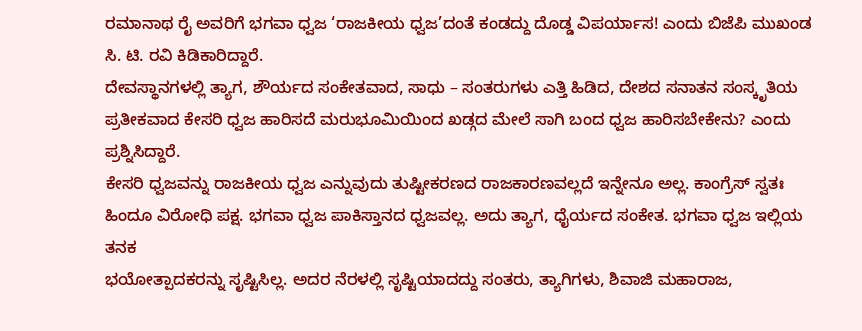ರಮಾನಾಥ ರೈ ಅವರಿಗೆ ಭಗವಾ ಧ್ವಜ ‘ರಾಜಕೀಯ ಧ್ವಜ’ದಂತೆ ಕಂಡದ್ದು ದೊಡ್ಡ ವಿಪರ್ಯಾಸ! ಎಂದು ಬಿಜೆಪಿ ಮುಖಂಡ ಸಿ. ಟಿ. ರವಿ ಕಿಡಿಕಾರಿದ್ದಾರೆ.
ದೇವಸ್ಥಾನಗಳಲ್ಲಿ ತ್ಯಾಗ, ಶೌರ್ಯದ ಸಂಕೇತವಾದ, ಸಾಧು – ಸಂತರುಗಳು ಎತ್ತಿ ಹಿಡಿದ, ದೇಶದ ಸನಾತನ ಸಂಸ್ಕೃತಿಯ ಪ್ರತೀಕವಾದ ಕೇಸರಿ ಧ್ವಜ ಹಾರಿಸದೆ ಮರುಭೂಮಿಯಿಂದ ಖಡ್ಗದ ಮೇಲೆ ಸಾಗಿ ಬಂದ ಧ್ವಜ ಹಾರಿಸಬೇಕೇನು? ಎಂದು
ಪ್ರಶ್ನಿಸಿದ್ದಾರೆ.
ಕೇಸರಿ ಧ್ವಜವನ್ನು ರಾಜಕೀಯ ಧ್ವಜ ಎನ್ನುವುದು ತುಷ್ಟೀಕರಣದ ರಾಜಕಾರಣವಲ್ಲದೆ ಇನ್ನೇನೂ ಅಲ್ಲ. ಕಾಂಗ್ರೆಸ್ ಸ್ವತಃ ಹಿಂದೂ ವಿರೋಧಿ ಪಕ್ಷ. ಭಗವಾ ಧ್ವಜ ಪಾಕಿಸ್ತಾನದ ಧ್ವಜವಲ್ಲ. ಅದು ತ್ಯಾಗ, ಧೈರ್ಯದ ಸಂಕೇತ. ಭಗವಾ ಧ್ವಜ ಇಲ್ಲಿಯ ತನಕ
ಭಯೋತ್ಪಾದಕರನ್ನು ಸೃಷ್ಟಿಸಿಲ್ಲ. ಅದರ ನೆರಳಲ್ಲಿ ಸೃಷ್ಟಿಯಾದದ್ದು ಸಂತರು, ತ್ಯಾಗಿಗಳು, ಶಿವಾಜಿ ಮಹಾರಾಜ,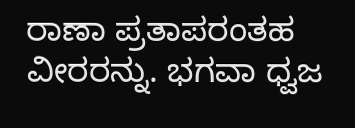ರಾಣಾ ಪ್ರತಾಪರಂತಹ ವೀರರನ್ನು. ಭಗವಾ ಧ್ವಜ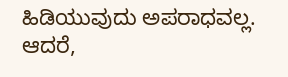ಹಿಡಿಯುವುದು ಅಪರಾಧವಲ್ಲ. ಆದರೆ,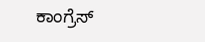ಕಾಂಗ್ರೆಸ್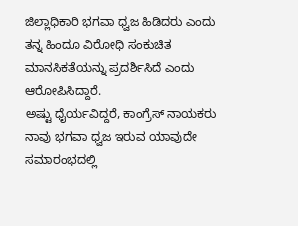ಜಿಲ್ಲಾಧಿಕಾರಿ ಭಗವಾ ಧ್ವಜ ಹಿಡಿದರು ಎಂದು ತನ್ನ ಹಿಂದೂ ವಿರೋಧಿ ಸಂಕುಚಿತ ಮಾನಸಿಕತೆಯನ್ನು ಪ್ರದರ್ಶಿಸಿದೆ ಎಂದು ಆರೋಪಿಸಿದ್ದಾರೆ.
ಅಷ್ಟು ಧೈರ್ಯವಿದ್ದರೆ, ಕಾಂಗ್ರೆಸ್ ನಾಯಕರು ನಾವು ಭಗವಾ ಧ್ವಜ ಇರುವ ಯಾವುದೇ ಸಮಾರಂಭದಲ್ಲಿ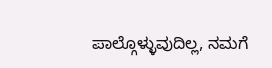ಪಾಲ್ಗೊಳ್ಳುವುದಿಲ್ಲ, ನಮಗೆ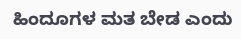ಹಿಂದೂಗಳ ಮತ ಬೇಡ ಎಂದು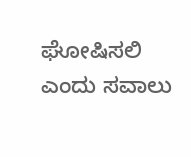ಘೋಷಿಸಲಿ ಎಂದು ಸವಾಲು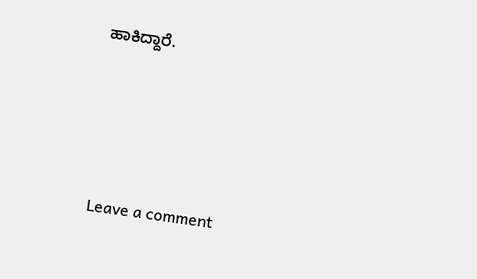ಹಾಕಿದ್ದಾರೆ.





Leave a comment